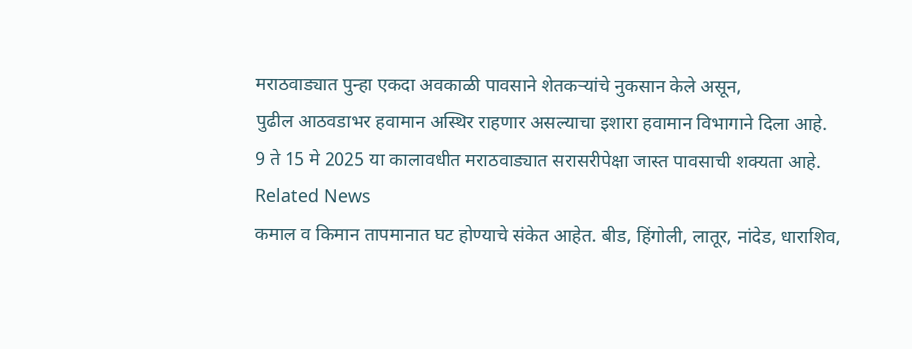मराठवाड्यात पुन्हा एकदा अवकाळी पावसाने शेतकऱ्यांचे नुकसान केले असून,
पुढील आठवडाभर हवामान अस्थिर राहणार असल्याचा इशारा हवामान विभागाने दिला आहे.
9 ते 15 मे 2025 या कालावधीत मराठवाड्यात सरासरीपेक्षा जास्त पावसाची शक्यता आहे.
Related News
कमाल व किमान तापमानात घट होण्याचे संकेत आहेत. बीड, हिंगोली, लातूर, नांदेड, धाराशिव,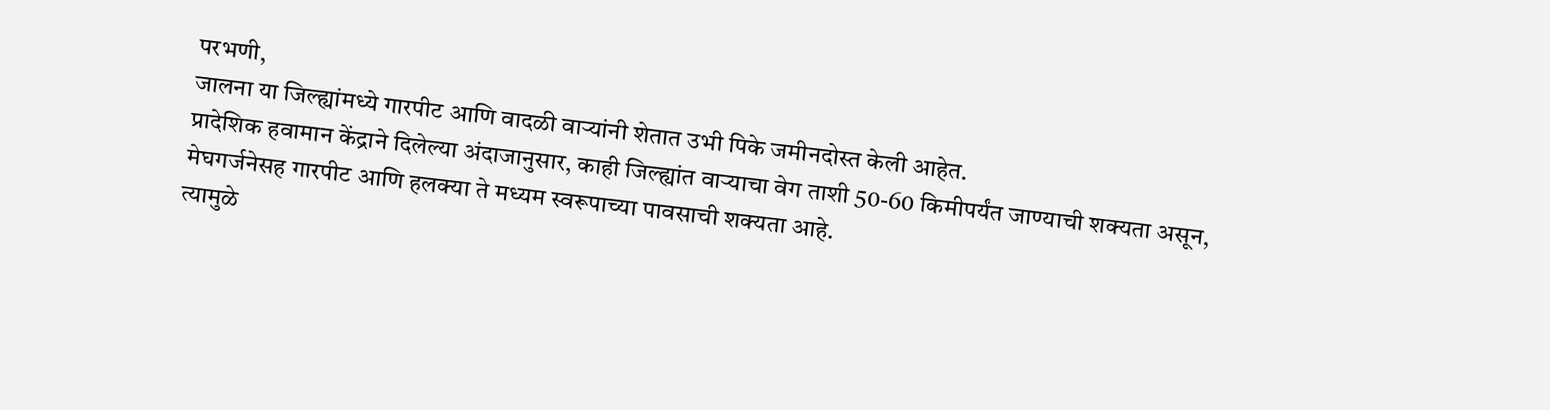परभणी,
जालना या जिल्ह्यांमध्ये गारपीट आणि वादळी वाऱ्यांनी शेतात उभी पिके जमीनदोस्त केली आहेत.
प्रादेशिक हवामान केंद्राने दिलेल्या अंदाजानुसार, काही जिल्ह्यांत वाऱ्याचा वेग ताशी 50-60 किमीपर्यंत जाण्याची शक्यता असून,
मेघगर्जनेसह गारपीट आणि हलक्या ते मध्यम स्वरूपाच्या पावसाची शक्यता आहे.
त्यामुळे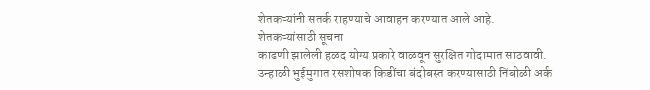शेतकऱ्यांनी सतर्क राहण्याचे आवाहन करण्यात आले आहे.
शेतकऱ्यांसाठी सूचना
काढणी झालेली हळद योग्य प्रकारे वाळवून सुरक्षित गोदामात साठवावी.
उन्हाळी भुईमुगात रसशोषक किडींचा बंदोबस्त करण्यासाठी निंबोळी अर्क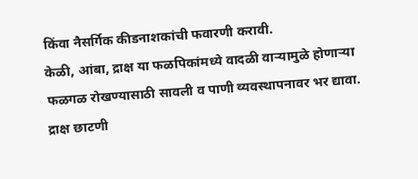किंवा नैसर्गिक कीडनाशकांची फवारणी करावी.
केळी, आंबा, द्राक्ष या फळपिकांमध्ये वादळी वाऱ्यामुळे होणाऱ्या फळगळ रोखण्यासाठी सावली व पाणी व्यवस्थापनावर भर द्यावा.
द्राक्ष छाटणी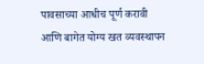पावसाच्या आधीच पूर्ण करावी आणि बागेत योग्य खत व्यवस्थापन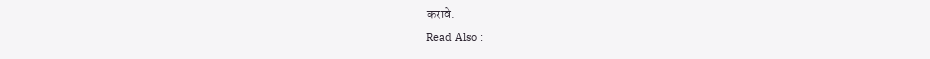करावे.
Read Also :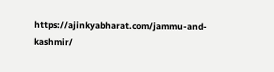https://ajinkyabharat.com/jammu-and-kashmir/